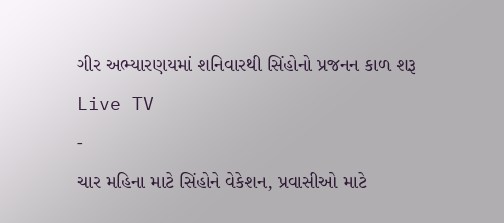ગીર અભ્યારણયમાં શનિવારથી સિંહોનો પ્રજનન કાળ શરૂ
Live TV
-
ચાર મહિના માટે સિંહોને વેકેશન, પ્રવાસીઓ માટે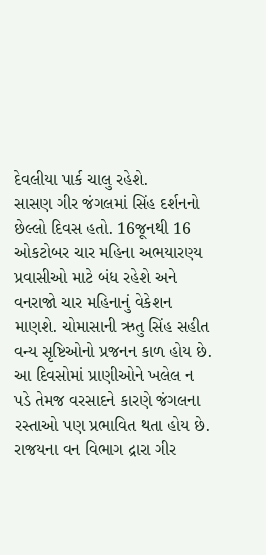દેવલીયા પાર્ક ચાલુ રહેશે.
સાસણ ગીર જંગલમાં સિંહ દર્શનનો છેલ્લો દિવસ હતો. 16જૂનથી 16 ઓકટોબર ચાર મહિના અભયારણ્ય પ્રવાસીઓ માટે બંધ રહેશે અને વનરાજો ચાર મહિનાનું વેકેશન માણશે. ચોમાસાની ઋતુ સિંહ સહીત વન્ય સૃષ્ટિઓનો પ્રજનન કાળ હોય છે. આ દિવસોમાં પ્રાણીઓને ખલેલ ન પડે તેમજ વરસાદને કારણે જંગલના રસ્તાઓ પણ પ્રભાવિત થતા હોય છે. રાજયના વન વિભાગ દ્રારા ગીર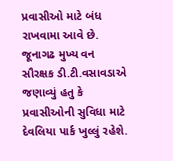પ્રવાસીઓ માટે બંધ રાખવામા આવે છે. જૂનાગઢ મુખ્ય વન સૌરક્ષક ડી.ટી.વસાવડાએ જણાવ્યું હતુ કે પ્રવાસીઓની સુવિધા માટે દેવલિયા પાર્ક ખુલ્લું રહેશે.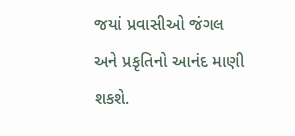જયાં પ્રવાસીઓ જંગલ અને પ્રકૃતિનો આનંદ માણી શકશે.